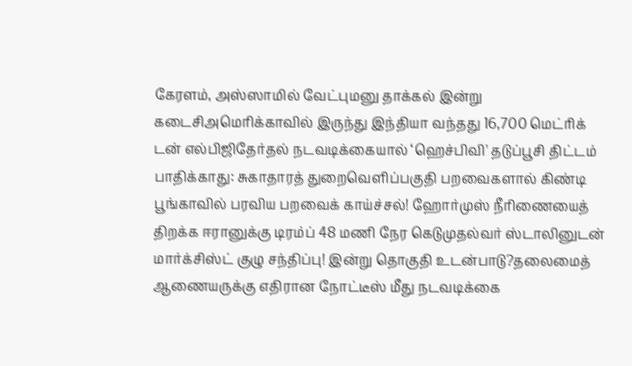கேரளம், அஸ்ஸாமில் வேட்புமனு தாக்கல் இன்று கடைசிஅமெரிக்காவில் இருந்து இந்தியா வந்தது 16,700 மெட்ரிக் டன் எல்பிஜிதேர்தல் நடவடிக்கையால் ‘ஹெச்பிவி' தடுப்பூசி திட்டம் பாதிக்காது: சுகாதாரத் துறைவெளிப்பகுதி பறவைகளால் கிண்டி பூங்காவில் பரவிய பறவைக் காய்ச்சல்! ஹோர்முஸ் நீரிணையைத் திறக்க ஈரானுக்கு டிரம்ப் 48 மணி நேர கெடுமுதல்வர் ஸ்டாலினுடன் மார்க்சிஸ்ட் குழு சந்திப்பு! இன்று தொகுதி உடன்பாடு?தலைமைத் ஆணையருக்கு எதிரான நோட்டீஸ் மீது நடவடிக்கை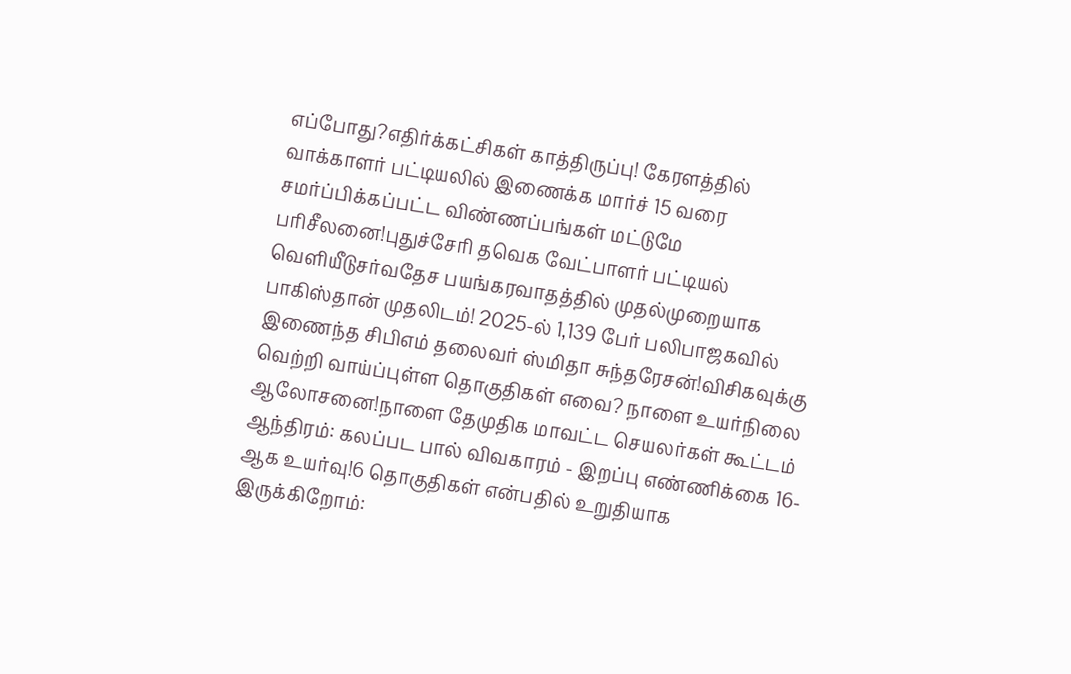எப்போது?எதிர்க்கட்சிகள் காத்திருப்பு! கேரளத்தில் வாக்காளர் பட்டியலில் இணைக்க மார்ச் 15 வரை சமர்ப்பிக்கப்பட்ட விண்ணப்பங்கள் மட்டுமே பரிசீலனை!புதுச்சேரி தவெக வேட்பாளர் பட்டியல் வெளியீடுசர்வதேச பயங்கரவாதத்தில் முதல்முறையாக பாகிஸ்தான் முதலிடம்! 2025-ல் 1,139 பேர் பலிபாஜகவில் இணைந்த சிபிஎம் தலைவர் ஸ்மிதா சுந்தரேசன்!விசிகவுக்கு வெற்றி வாய்ப்புள்ள தொகுதிகள் எவை? நாளை உயர்நிலை ஆலோசனை!நாளை தேமுதிக மாவட்ட செயலர்கள் கூட்டம் ஆந்திரம்: கலப்பட பால் விவகாரம் - இறப்பு எண்ணிக்கை 16-ஆக உயர்வு!6 தொகுதிகள் என்பதில் உறுதியாக இருக்கிறோம்: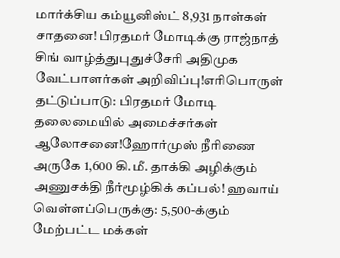மார்க்சிய கம்யூனிஸ்ட் 8,931 நாள்கள் சாதனை! பிரதமர் மோடிக்கு ராஜ்நாத் சிங் வாழ்த்துபுதுச்சேரி அதிமுக வேட்பாளர்கள் அறிவிப்பு!எரிபொருள் தட்டுப்பாடு: பிரதமர் மோடி தலைமையில் அமைச்சர்கள் ஆலோசனை!ஹோர்முஸ் நீரிணை அருகே 1,600 கி.மீ. தாக்கி அழிக்கும் அணுசக்தி நீர்மூழ்கிக் கப்பல்! ஹவாய் வெள்ளப்பெருக்கு: 5,500-க்கும் மேற்பட்ட மக்கள்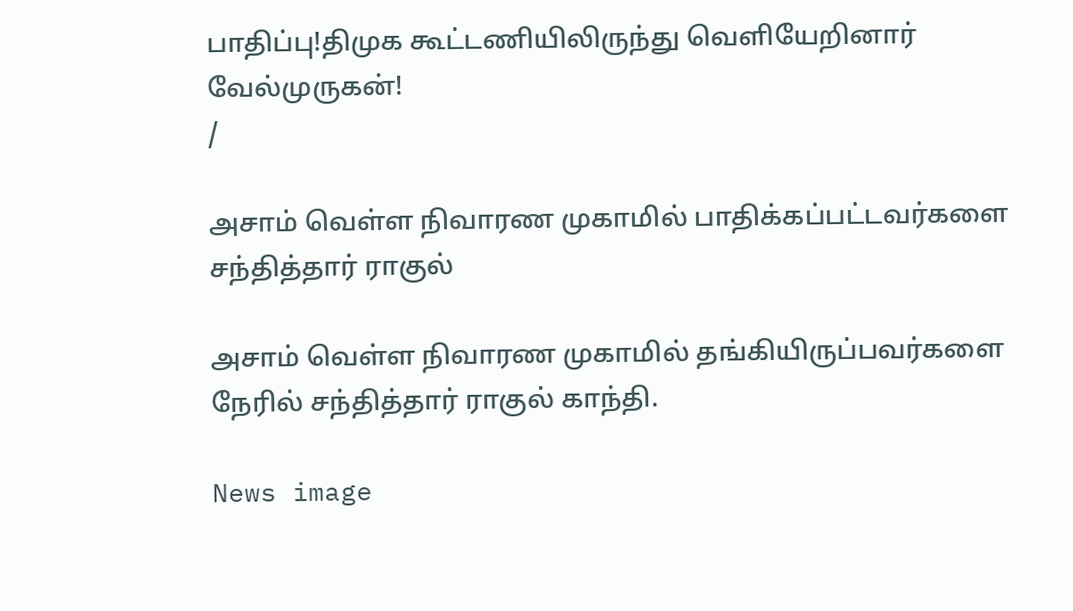பாதிப்பு!திமுக கூட்டணியிலிருந்து வெளியேறினார் வேல்முருகன்!
/

அசாம் வெள்ள நிவாரண முகாமில் பாதிக்கப்பட்டவர்களை சந்தித்தார் ராகுல்

அசாம் வெள்ள நிவாரண முகாமில் தங்கியிருப்பவர்களை நேரில் சந்தித்தார் ராகுல் காந்தி.

News image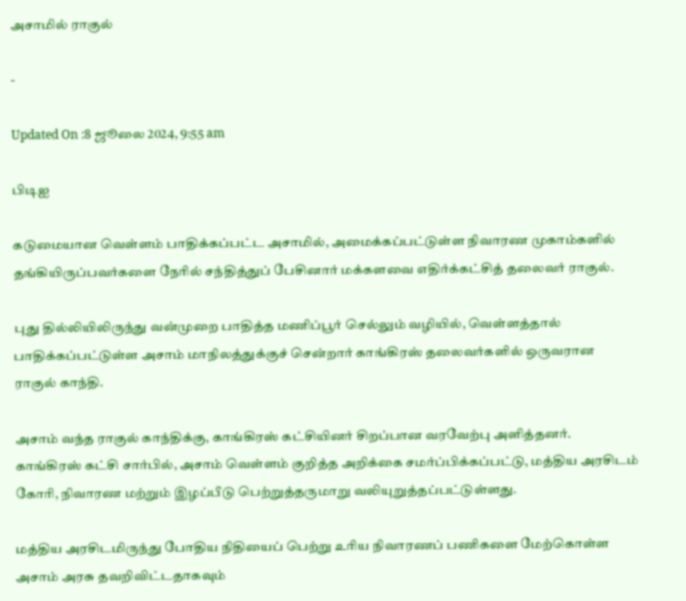அசாமில் ராகுல்

-

Updated On :8 ஜூலை 2024, 9:55 am

பிடிஐ

கடுமையான வெள்ளம் பாதிக்கப்பட்ட அசாமில், அமைக்கப்பட்டுள்ள நிவாரண முகாம்களில் தங்கியிருப்பவர்களை நேரில் சந்தித்துப் பேசினார் மக்களவை எதிர்க்கட்சித் தலைவர் ராகுல்.

புது தில்லியிலிருந்து வன்முறை பாதித்த மணிப்பூர் செல்லும் வழியில், வெள்ளத்தால் பாதிக்கப்பட்டுள்ள அசாம் மாநிலத்துக்குச் சென்றார் காங்கிரஸ் தலைவர்களில் ஒருவரான ராகுல் காந்தி.

அசாம் வந்த ராகுல் காந்திக்கு, காங்கிரஸ் கட்சியினர் சிறப்பான வரவேற்பு அளித்தனர். காங்கிரஸ் கட்சி சார்பில், அசாம் வெள்ளம் குறித்த அறிக்கை சமர்ப்பிக்கப்பட்டு, மத்திய அரசிடம் கோரி, நிவாரண மற்றும் இழப்பீடு பெற்றுத்தருமாறு வலியுறுத்தப்பட்டுள்ளது.

மத்திய அரசிடமிருந்து போதிய நிதியைப் பெற்று உரிய நிவாரணப் பணிகளை மேற்கொள்ள அசாம் அரசு தவறிவிட்டதாகவும்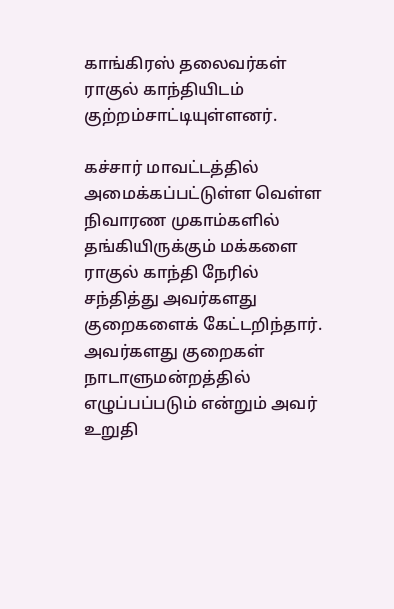காங்கிரஸ் தலைவர்கள் ராகுல் காந்தியிடம் குற்றம்சாட்டியுள்ளனர்.

கச்சார் மாவட்டத்தில் அமைக்கப்பட்டுள்ள வெள்ள நிவாரண முகாம்களில் தங்கியிருக்கும் மக்களை ராகுல் காந்தி நேரில் சந்தித்து அவர்களது குறைகளைக் கேட்டறிந்தார். அவர்களது குறைகள் நாடாளுமன்றத்தில் எழுப்பப்படும் என்றும் அவர் உறுதி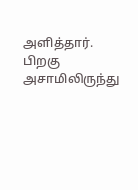அளித்தார். பிறகு அசாமிலிருந்து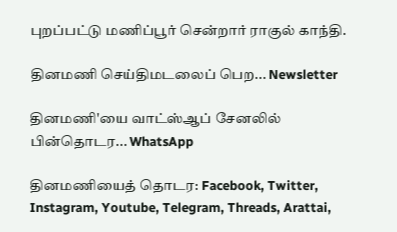புறப்பட்டு மணிப்பூர் சென்றார் ராகுல் காந்தி.

தினமணி செய்திமடலைப் பெற... Newsletter

தினமணி'யை வாட்ஸ்ஆப் சேனலில் பின்தொடர... WhatsApp

தினமணியைத் தொடர: Facebook, Twitter, Instagram, Youtube, Telegram, Threads, Arattai,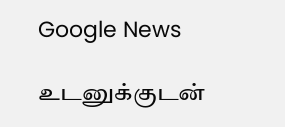Google News

உடனுக்குடன்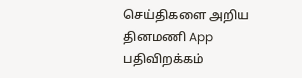செய்திகளை அறிய தினமணி App பதிவிறக்கம்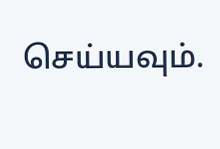செய்யவும்.